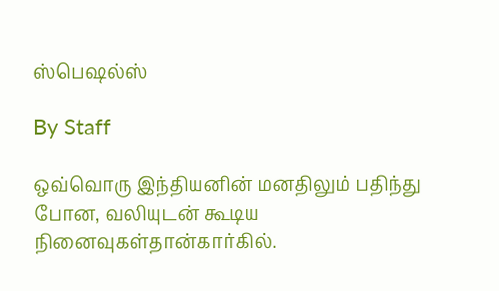ஸ்பெஷல்ஸ்

By Staff

ஒவ்வொரு இந்தியனின் மனதிலும் பதிந்து போன, வலியுடன் கூடிய நினைவுகள்தான்கார்கில்.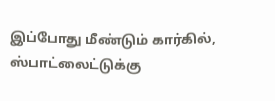இப்போது மீண்டும் கார்கில், ஸ்பாட்லைட்டுக்கு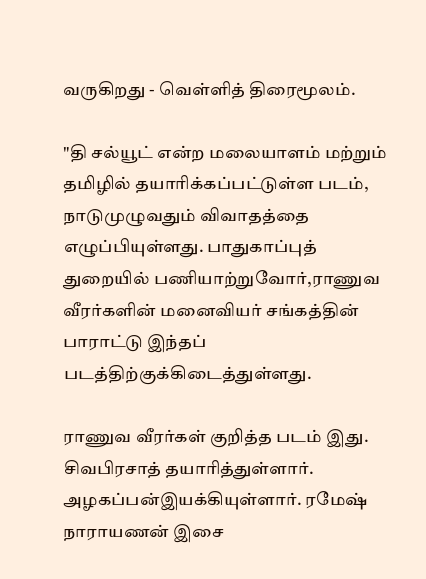வருகிறது - வெள்ளித் திரைமூலம்.

"தி சல்யூட் என்ற மலையாளம் மற்றும் தமிழில் தயாரிக்கப்பட்டுள்ள படம், நாடுமுழுவதும் விவாதத்தை எழுப்பியுள்ளது. பாதுகாப்புத் துறையில் பணியாற்றுவோர்,ராணுவ வீரர்களின் மனைவியர் சங்கத்தின் பாராட்டு இந்தப் படத்திற்குக்கிடைத்துள்ளது.

ராணுவ வீரர்கள் குறித்த படம் இது. சிவபிரசாத் தயாரித்துள்ளார். அழகப்பன்இயக்கியுள்ளார். ரமேஷ் நாராயணன் இசை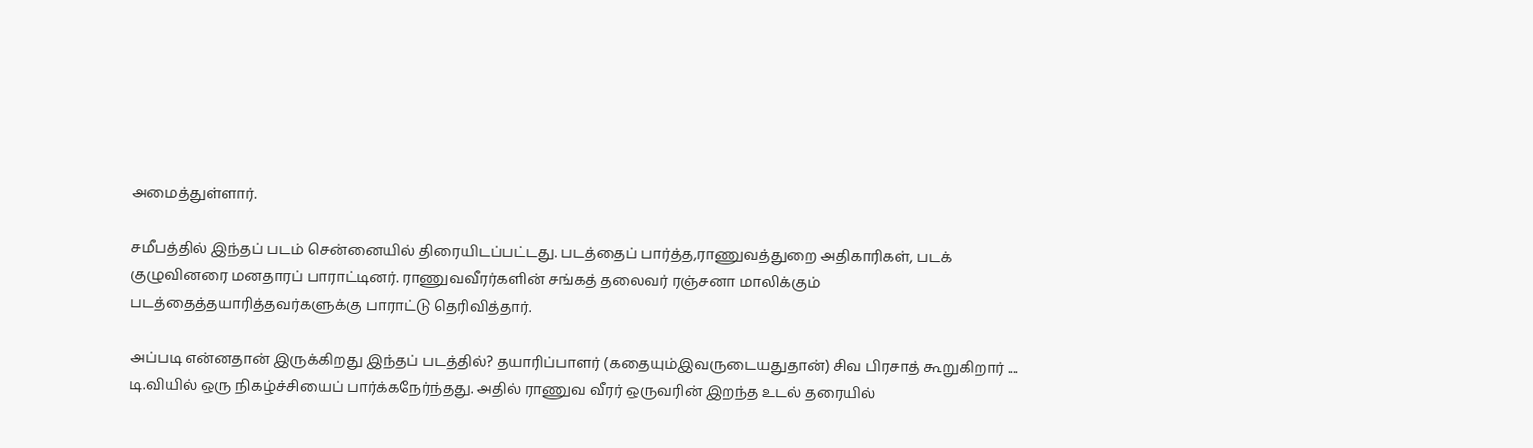அமைத்துள்ளார்.

சமீபத்தில் இந்தப் படம் சென்னையில் திரையிடப்பட்டது. படத்தைப் பார்த்த,ராணுவத்துறை அதிகாரிகள், படக் குழுவினரை மனதாரப் பாராட்டினர். ராணுவவீரர்களின் சங்கத் தலைவர் ரஞ்சனா மாலிக்கும் படத்தைத்தயாரித்தவர்களுக்கு பாராட்டு தெரிவித்தார்.

அப்படி என்னதான் இருக்கிறது இந்தப் படத்தில்? தயாரிப்பாளர் (கதையும்இவருடையதுதான்) சிவ பிரசாத் கூறுகிறார் .... டி.வியில் ஒரு நிகழ்ச்சியைப் பார்க்கநேர்ந்தது. அதில் ராணுவ வீரர் ஒருவரின் இறந்த உடல் தரையில்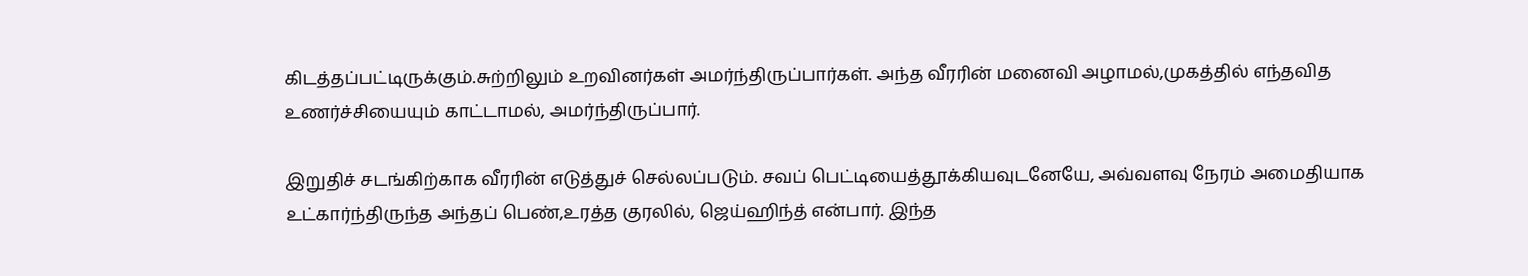கிடத்தப்பட்டிருக்கும்.சுற்றிலும் உறவினர்கள் அமர்ந்திருப்பார்கள். அந்த வீரரின் மனைவி அழாமல்,முகத்தில் எந்தவித உணர்ச்சியையும் காட்டாமல், அமர்ந்திருப்பார்.

இறுதிச் சடங்கிற்காக வீரரின் எடுத்துச் செல்லப்படும். சவப் பெட்டியைத்தூக்கியவுடனேயே, அவ்வளவு நேரம் அமைதியாக உட்கார்ந்திருந்த அந்தப் பெண்,உரத்த குரலில், ஜெய்ஹிந்த் என்பார். இந்த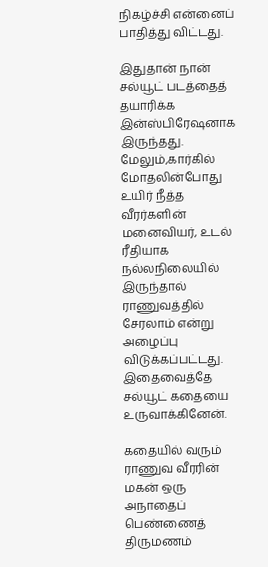நிகழ்ச்சி என்னைப் பாதித்து விட்டது.

இதுதான் நான் சல்யூட் படத்தைத் தயாரிக்க இன்ஸ்பிரேஷனாக இருந்தது. மேலும்,கார்கில் மோதலின்போது உயிர் நீத்த வீரர்களின் மனைவியர், உடல் ரீதியாக நல்லநிலையில் இருந்தால் ராணுவத்தில் சேரலாம் என்று அழைப்பு விடுக்கப்பட்டது. இதைவைத்தே சல்யூட் கதையை உருவாக்கினேன்.

கதையில் வரும் ராணுவ வீரரின் மகன் ஒரு அநாதைப் பெண்ணைத் திருமணம்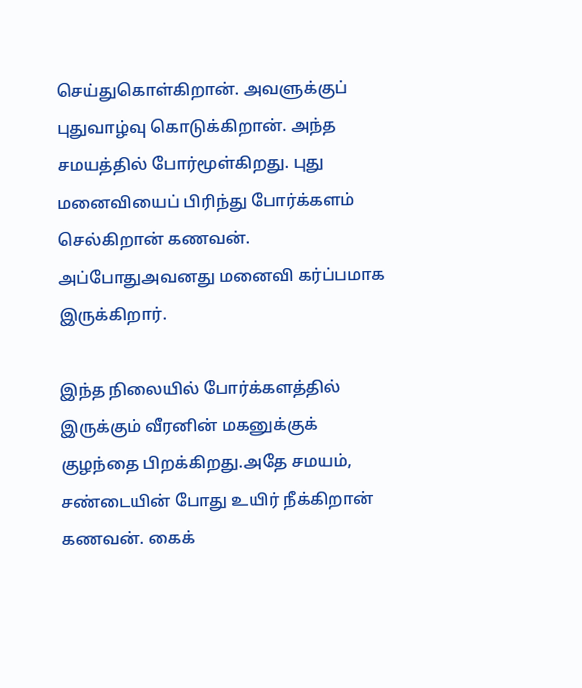செய்துகொள்கிறான். அவளுக்குப் புதுவாழ்வு கொடுக்கிறான். அந்த சமயத்தில் போர்மூள்கிறது. புது மனைவியைப் பிரிந்து போர்க்களம் செல்கிறான் கணவன். அப்போதுஅவனது மனைவி கர்ப்பமாக இருக்கிறார்.

இந்த நிலையில் போர்க்களத்தில் இருக்கும் வீரனின் மகனுக்குக் குழந்தை பிறக்கிறது.அதே சமயம், சண்டையின் போது உயிர் நீக்கிறான் கணவன். கைக்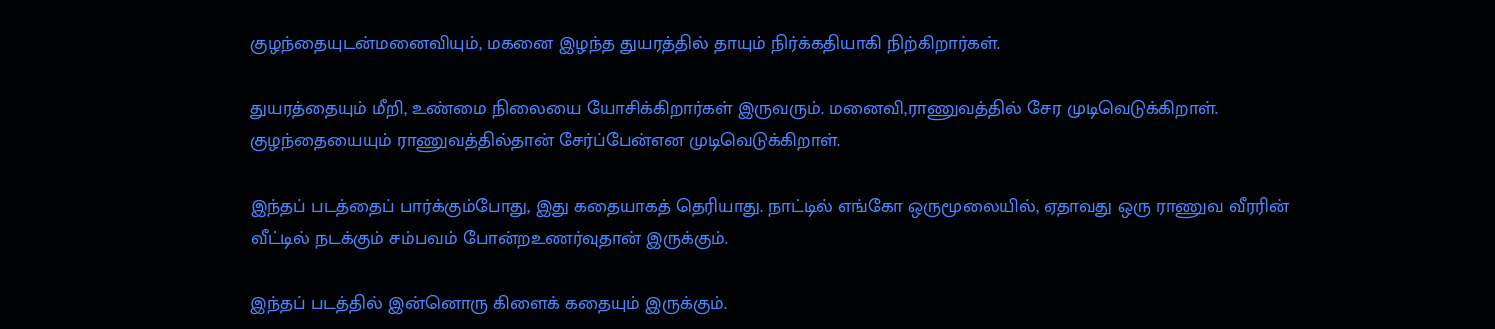குழந்தையுடன்மனைவியும், மகனை இழந்த துயரத்தில் தாயும் நிர்க்கதியாகி நிற்கிறார்கள்.

துயரத்தையும் மீறி, உண்மை நிலையை யோசிக்கிறார்கள் இருவரும். மனைவி,ராணுவத்தில் சேர முடிவெடுக்கிறாள். குழந்தையையும் ராணுவத்தில்தான் சேர்ப்பேன்என முடிவெடுக்கிறாள்.

இந்தப் படத்தைப் பார்க்கும்போது, இது கதையாகத் தெரியாது. நாட்டில் எங்கோ ஒருமூலையில், ஏதாவது ஒரு ராணுவ வீரரின் வீட்டில் நடக்கும் சம்பவம் போன்றஉணர்வுதான் இருக்கும்.

இந்தப் படத்தில் இன்னொரு கிளைக் கதையும் இருக்கும்.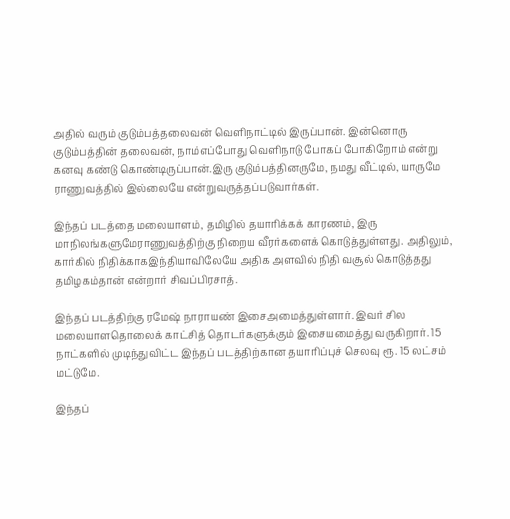அதில் வரும் குடும்பத்தலைவன் வெளிநாட்டில் இருப்பான். இன்னொரு குடும்பத்தின் தலைவன், நாம்எப்போது வெளிநாடு போகப் போகிறோம் என்று கனவு கண்டு கொண்டிருப்பான்.இரு குடும்பத்தினருமே, நமது வீட்டில், யாருமே ராணுவத்தில் இல்லையே என்றுவருத்தப்படுவார்கள்.

இந்தப் படத்தை மலையாளம், தமிழில் தயாரிக்கக் காரணம், இரு மாநிலங்களுமேராணுவத்திற்கு நிறைய வீரர்களைக் கொடுத்துள்ளது. அதிலும், கார்கில் நிதிக்காகஇந்தியாவிலேயே அதிக அளவில் நிதி வசூல் கொடுத்தது தமிழகம்தான் என்றார் சிவப்பிரசாத்.

இந்தப் படத்திற்கு ரமேஷ் நாராயண் இசைஅமைத்துள்ளார். இவர் சில மலையாளதொலைக் காட்சித் தொடர்களுக்கும் இசையமைத்து வருகிறார். 15 நாட்களில் முடிந்துவிட்ட இந்தப் படத்திற்கான தயாரிப்புச் செலவு ரூ. 15 லட்சம் மட்டுமே.

இந்தப்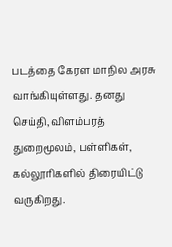படத்தை கேரள மாநில அரசு வாங்கியுள்ளது. தனது செய்தி, விளம்பரத் துறைமூலம், பள்ளிகள், கல்லூரிகளில் திரையிட்டு வருகிறது.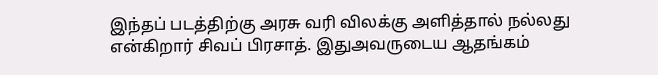இந்தப் படத்திற்கு அரசு வரி விலக்கு அளித்தால் நல்லது என்கிறார் சிவப் பிரசாத். இதுஅவருடைய ஆதங்கம்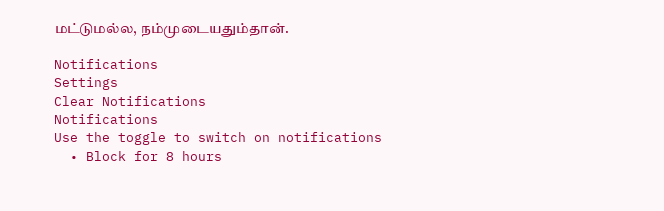மட்டுமல்ல, நம்முடையதும்தான்.

Notifications
Settings
Clear Notifications
Notifications
Use the toggle to switch on notifications
  • Block for 8 hours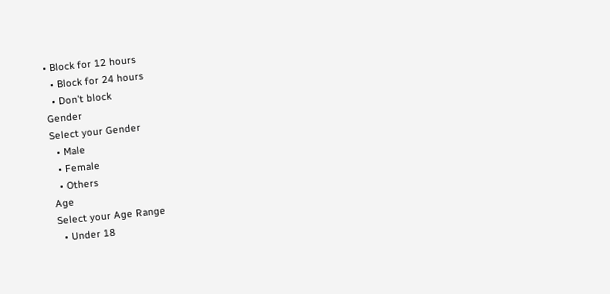• Block for 12 hours
  • Block for 24 hours
  • Don't block
Gender
Select your Gender
  • Male
  • Female
  • Others
Age
Select your Age Range
  • Under 18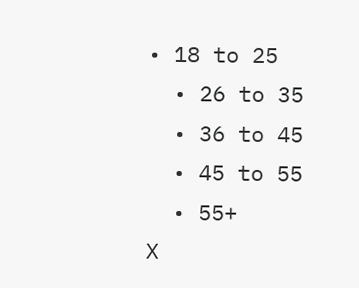• 18 to 25
  • 26 to 35
  • 36 to 45
  • 45 to 55
  • 55+
X